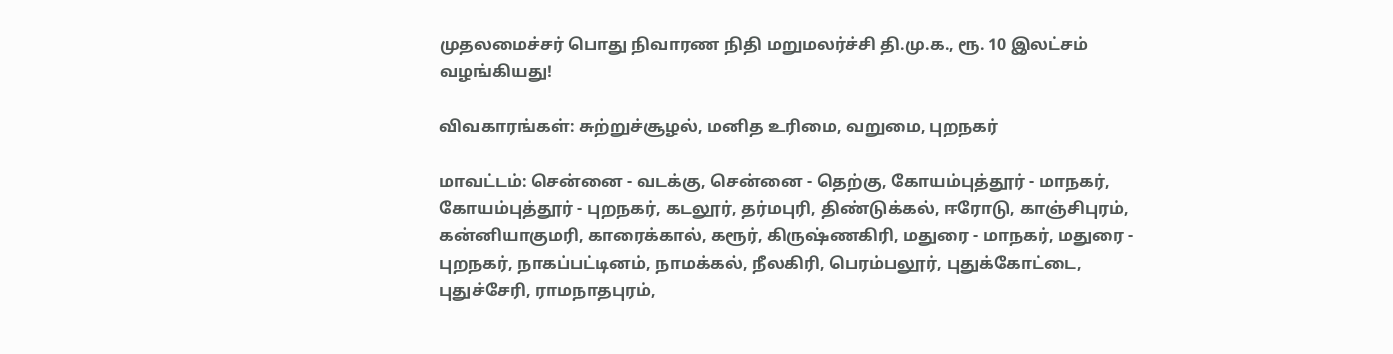முதலமைச்சர் பொது நிவாரண நிதி மறுமலர்ச்சி தி.மு.க., ரூ. 10 இலட்சம் வழங்கியது!

விவகாரங்கள்: சுற்றுச்சூழல், மனித உரிமை, வறுமை, புறநகர்

மாவட்டம்: சென்னை - வடக்கு, சென்னை - தெற்கு, கோயம்புத்தூர் - மாநகர், கோயம்புத்தூர் - புறநகர், கடலூர், தர்மபுரி, திண்டுக்கல், ஈரோடு, காஞ்சிபுரம், கன்னியாகுமரி, காரைக்கால், கரூர், கிருஷ்ணகிரி, மதுரை - மாநகர், மதுரை - புறநகர், நாகப்பட்டினம், நாமக்கல், நீலகிரி, பெரம்பலூர், புதுக்கோட்டை, புதுச்சேரி, ராமநாதபுரம்,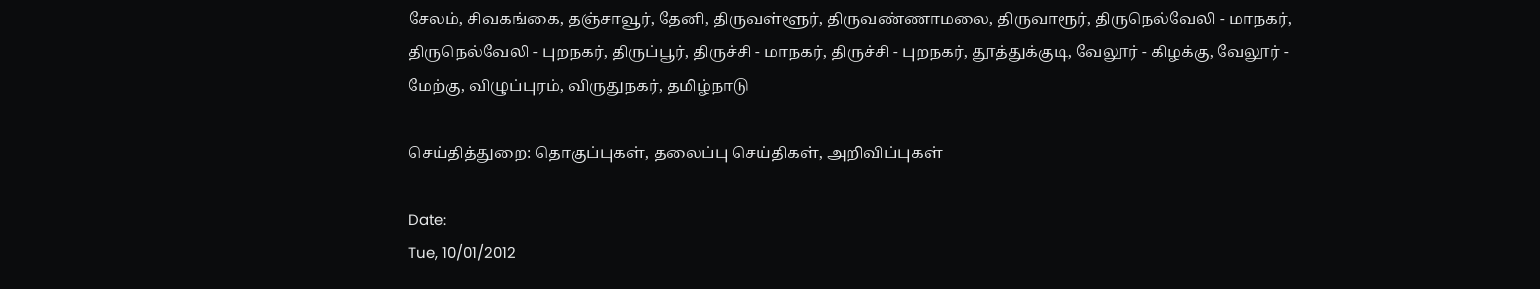சேலம், சிவகங்கை, தஞ்சாவூர், தேனி, திருவள்ளூர், திருவண்ணாமலை, திருவாரூர், திருநெல்வேலி - மாநகர், திருநெல்வேலி - புறநகர், திருப்பூர், திருச்சி - மாநகர், திருச்சி - புறநகர், தூத்துக்குடி, வேலூர் - கிழக்கு, வேலூர் - மேற்கு, விழுப்புரம், விருதுநகர், தமிழ்நாடு

செய்தித்துறை: தொகுப்புகள், தலைப்பு செய்திகள், அறிவிப்புகள்

Date:
Tue, 10/01/2012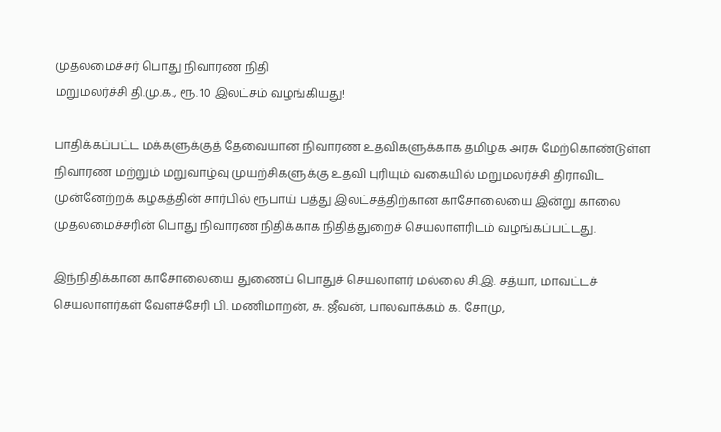முதலமைச்சர் பொது நிவாரண நிதி
மறுமலர்ச்சி தி.மு.க., ரூ. 10 இலட்சம் வழங்கியது!

பாதிக்கப்பட்ட மக்களுக்குத் தேவையான நிவாரண உதவிகளுக்காக தமிழக அரசு மேற்கொண்டுள்ள நிவாரண மற்றும் மறுவாழ்வு முயற்சிகளுக்கு உதவி புரியும் வகையில் மறுமலர்ச்சி திராவிட முன்னேற்றக் கழகத்தின் சார்பில் ரூபாய் பத்து இலட்சத்திற்கான காசோலையை இன்று காலை முதலமைச்சரின் பொது நிவாரண நிதிக்காக நிதித்துறைச் செயலாளரிடம் வழங்கப்பட்டது.

இந்நிதிக்கான காசோலையை துணைப் பொதுச் செயலாளர் மல்லை சி.இ. சத்யா, மாவட்டச் செயலாளர்கள் வேளச்சேரி பி. மணிமாறன், சு. ஜீவன், பாலவாக்கம் க. சோமு,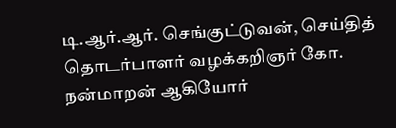டி.ஆர்.ஆர். செங்குட்டுவன், செய்தித் தொடர்பாளர் வழக்கறிஞர் கோ. நன்மாறன் ஆகியோர்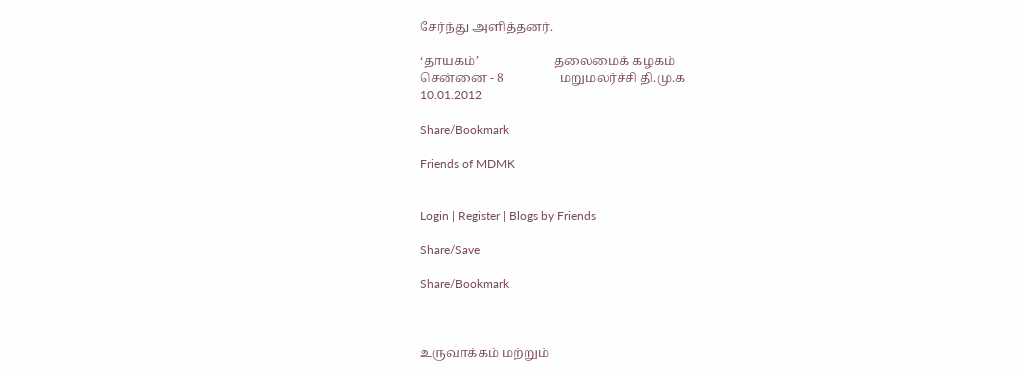சேர்ந்து அளித்தனர்.

‘தாயகம்’                        தலைமைக் கழகம்
சென்னை - 8                  மறுமலர்ச்சி தி.மு.க
10.01.2012

Share/Bookmark

Friends of MDMK


Login | Register | Blogs by Friends

Share/Save

Share/Bookmark



உருவாக்கம் மற்றும்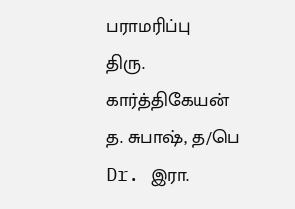பராமரிப்பு
திரு. கார்த்திகேயன்
த. சுபாஷ், த/பெ Dr. இரா.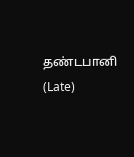தண்டபானி (Late)